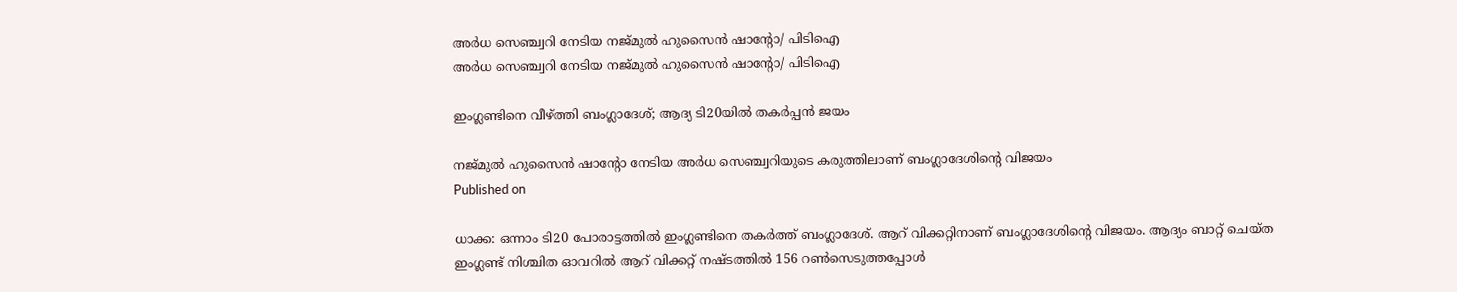അർധ സെഞ്ച്വറി നേടിയ നജ്മുല്‍ ഹുസൈന്‍ ഷാന്റോ/ പിടിഐ
അർധ സെഞ്ച്വറി നേടിയ നജ്മുല്‍ ഹുസൈന്‍ ഷാന്റോ/ പിടിഐ

ഇംഗ്ലണ്ടിനെ വീഴ്ത്തി ബംഗ്ലാദേശ്; ആദ്യ ടി20യില്‍ തകര്‍പ്പന്‍ ജയം

നജ്മുല്‍ ഹുസൈന്‍ ഷാന്റോ നേടിയ അര്‍ധ സെഞ്ച്വറിയുടെ കരുത്തിലാണ് ബംഗ്ലാദേശിന്റെ വിജയം
Published on

ധാക്ക: ഒന്നാം ടി20 പോരാട്ടത്തില്‍ ഇംഗ്ലണ്ടിനെ തകര്‍ത്ത് ബംഗ്ലാദേശ്. ആറ് വിക്കറ്റിനാണ് ബംഗ്ലാദേശിന്റെ വിജയം. ആദ്യം ബാറ്റ് ചെയ്ത ഇംഗ്ലണ്ട് നിശ്ചിത ഓവറില്‍ ആറ് വിക്കറ്റ് നഷ്ടത്തില്‍ 156 റണ്‍സെടുത്തപ്പോള്‍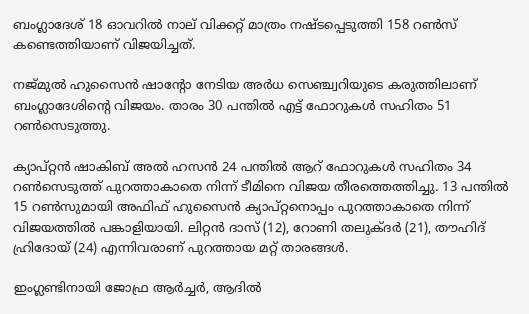ബംഗ്ലാദേശ് 18 ഓവറില്‍ നാല് വിക്കറ്റ് മാത്രം നഷ്ടപ്പെടുത്തി 158 റണ്‍സ് കണ്ടെത്തിയാണ് വിജയിച്ചത്.

നജ്മുല്‍ ഹുസൈന്‍ ഷാന്റോ നേടിയ അര്‍ധ സെഞ്ച്വറിയുടെ കരുത്തിലാണ് ബംഗ്ലാദേശിന്റെ വിജയം. താരം 30 പന്തില്‍ എട്ട് ഫോറുകള്‍ സഹിതം 51 റണ്‍സെടുത്തു.

ക്യാപ്റ്റന്‍ ഷാകിബ് അല്‍ ഹസന്‍ 24 പന്തില്‍ ആറ് ഫോറുകള്‍ സഹിതം 34 റണ്‍സെടുത്ത് പുറത്താകാതെ നിന്ന് ടീമിനെ വിജയ തീരത്തെത്തിച്ചു. 13 പന്തില്‍ 15 റണ്‍സുമായി അഫിഫ് ഹുസൈന്‍ ക്യാപ്റ്റനൊപ്പം പുറത്താകാതെ നിന്ന് വിജയത്തില്‍ പങ്കാളിയായി. ലിറ്റന്‍ ദാസ് (12), റോണി തലുക്ദര്‍ (21), തൗഹിദ് ഹ്രിദോയ് (24) എന്നിവരാണ് പുറത്തായ മറ്റ് താരങ്ങള്‍.

ഇംഗ്ലണ്ടിനായി ജോഫ്ര ആര്‍ച്ചര്‍, ആദില്‍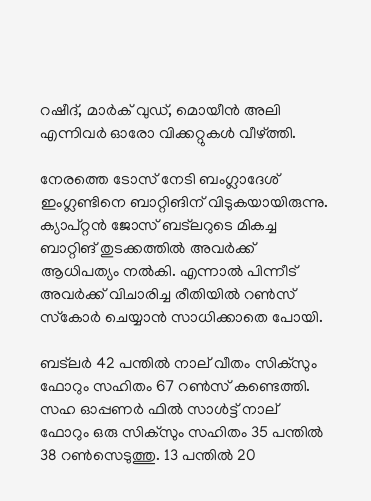റഷീദ്, മാര്‍ക് വുഡ്, മൊയീന്‍ അലി എന്നിവര്‍ ഓരോ വിക്കറ്റുകള്‍ വീഴ്ത്തി.

നേരത്തെ ടോസ് നേടി ബംഗ്ലാദേശ് ഇംഗ്ലണ്ടിനെ ബാറ്റിങിന് വിടുകയായിരുന്നു. ക്യാപ്റ്റന്‍ ജോസ് ബട്‌ലറുടെ മികച്ച ബാറ്റിങ് തുടക്കത്തില്‍ അവര്‍ക്ക് ആധിപത്യം നല്‍കി. എന്നാല്‍ പിന്നീട് അവര്‍ക്ക് വിചാരിച്ച രീതിയില്‍ റണ്‍സ് സ്‌കോര്‍ ചെയ്യാന്‍ സാധിക്കാതെ പോയി.

ബട്‌ലര്‍ 42 പന്തില്‍ നാല് വീതം സിക്‌സും ഫോറും സഹിതം 67 റണ്‍സ് കണ്ടെത്തി. സഹ ഓപ്പണര്‍ ഫില്‍ സാള്‍ട്ട് നാല് ഫോറും ഒരു സിക്‌സും സഹിതം 35 പന്തില്‍ 38 റണ്‍സെടുത്തു. 13 പന്തില്‍ 20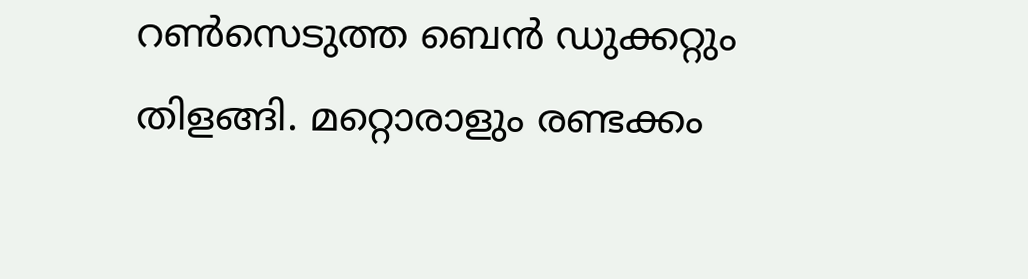റണ്‍സെടുത്ത ബെന്‍ ഡുക്കറ്റും തിളങ്ങി. മറ്റൊരാളും രണ്ടക്കം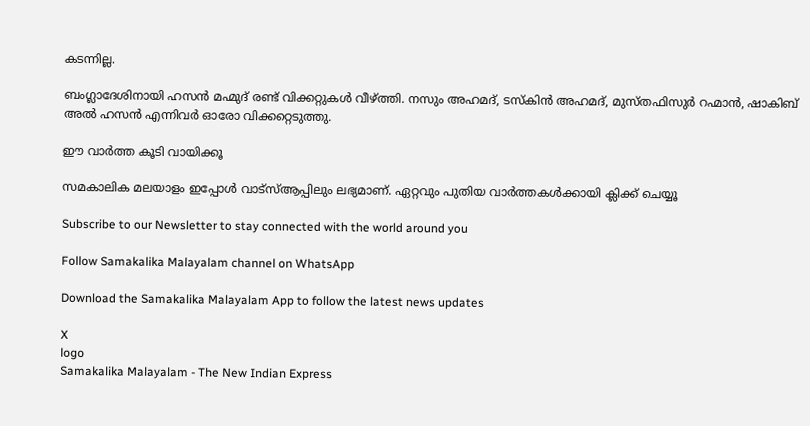കടന്നില്ല.

ബംഗ്ലാദേശിനായി ഹസന്‍ മഹ്മുദ് രണ്ട് വിക്കറ്റുകള്‍ വീഴ്ത്തി. നസും അഹമദ്, ടസ്‌കിന്‍ അഹമദ്, മുസ്തഫിസുര്‍ റഹ്മാന്‍, ഷാകിബ് അല്‍ ഹസന്‍ എന്നിവര്‍ ഓരോ വിക്കറ്റെടുത്തു.

ഈ വാര്‍ത്ത കൂടി വായിക്കൂ

സമകാലിക മലയാളം ഇപ്പോൾ വാട്‌സ്ആപ്പിലും ലഭ്യമാണ്. ഏറ്റവും പുതിയ വാർത്തകൾക്കായി ക്ലിക്ക് ചെയ്യൂ

Subscribe to our Newsletter to stay connected with the world around you

Follow Samakalika Malayalam channel on WhatsApp

Download the Samakalika Malayalam App to follow the latest news updates

X
logo
Samakalika Malayalam - The New Indian Express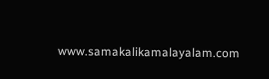www.samakalikamalayalam.com